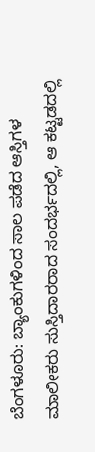ಬೆಂಗಳೂರು: ಬ್ಯಾಂಕುಗಳಿಂದ ಸಾಲ ಪಡೆದ ಆಸ್ತಿಗಳ ಮಾಲೀಕರು ಸುಸ್ತಿದಾರರಾದ ಸಂದರ್ಭದಲ್ಲಿ, ಆ ಕಟ್ಟಡದಲ್ಲಿ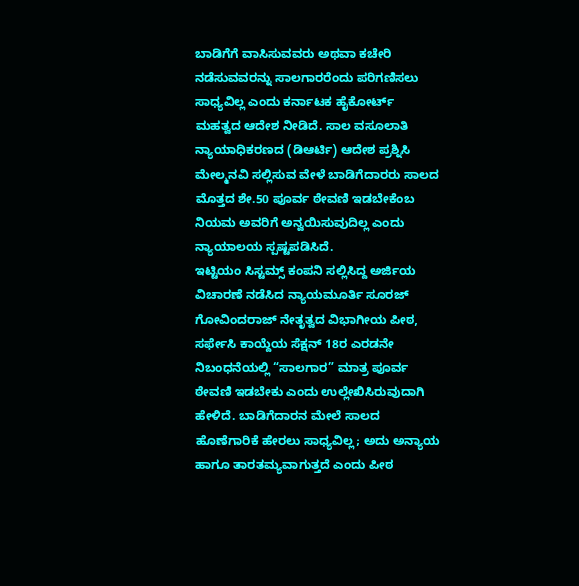ಬಾಡಿಗೆಗೆ ವಾಸಿಸುವವರು ಅಥವಾ ಕಚೇರಿ ನಡೆಸುವವರನ್ನು ಸಾಲಗಾರರೆಂದು ಪರಿಗಣಿಸಲು ಸಾಧ್ಯವಿಲ್ಲ ಎಂದು ಕರ್ನಾಟಕ ಹೈಕೋರ್ಟ್ ಮಹತ್ವದ ಆದೇಶ ನೀಡಿದೆ. ಸಾಲ ವಸೂಲಾತಿ ನ್ಯಾಯಾಧಿಕರಣದ (ಡಿಆರ್ಟಿ) ಆದೇಶ ಪ್ರಶ್ನಿಸಿ ಮೇಲ್ಮನವಿ ಸಲ್ಲಿಸುವ ವೇಳೆ ಬಾಡಿಗೆದಾರರು ಸಾಲದ ಮೊತ್ತದ ಶೇ.50 ಪೂರ್ವ ಠೇವಣಿ ಇಡಬೇಕೆಂಬ ನಿಯಮ ಅವರಿಗೆ ಅನ್ವಯಿಸುವುದಿಲ್ಲ ಎಂದು ನ್ಯಾಯಾಲಯ ಸ್ಪಷ್ಟಪಡಿಸಿದೆ.
ಇಟ್ಟಿಯಂ ಸಿಸ್ಟಮ್ಸ್ ಕಂಪನಿ ಸಲ್ಲಿಸಿದ್ದ ಅರ್ಜಿಯ ವಿಚಾರಣೆ ನಡೆಸಿದ ನ್ಯಾಯಮೂರ್ತಿ ಸೂರಜ್ ಗೋವಿಂದರಾಜ್ ನೇತೃತ್ವದ ವಿಭಾಗೀಯ ಪೀಠ, ಸರ್ಫೇಸಿ ಕಾಯ್ದೆಯ ಸೆಕ್ಷನ್ 18ರ ಎರಡನೇ ನಿಬಂಧನೆಯಲ್ಲಿ “ಸಾಲಗಾರ” ಮಾತ್ರ ಪೂರ್ವ ಠೇವಣಿ ಇಡಬೇಕು ಎಂದು ಉಲ್ಲೇಖಿಸಿರುವುದಾಗಿ ಹೇಳಿದೆ. ಬಾಡಿಗೆದಾರನ ಮೇಲೆ ಸಾಲದ ಹೊಣೆಗಾರಿಕೆ ಹೇರಲು ಸಾಧ್ಯವಿಲ್ಲ; ಅದು ಅನ್ಯಾಯ ಹಾಗೂ ತಾರತಮ್ಯವಾಗುತ್ತದೆ ಎಂದು ಪೀಠ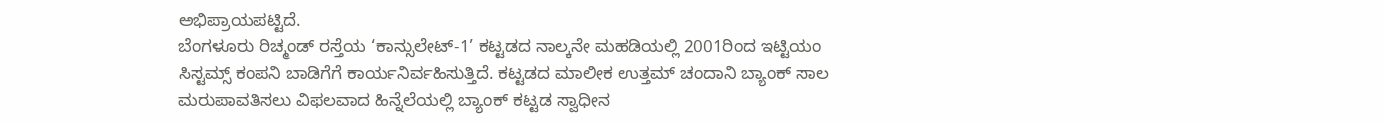ಅಭಿಪ್ರಾಯಪಟ್ಟಿದೆ.
ಬೆಂಗಳೂರು ರಿಚ್ಮಂಡ್ ರಸ್ತೆಯ ‘ಕಾನ್ಸುಲೇಟ್-1’ ಕಟ್ಟಡದ ನಾಲ್ಕನೇ ಮಹಡಿಯಲ್ಲಿ 2001ರಿಂದ ಇಟ್ಟಿಯಂ ಸಿಸ್ಟಮ್ಸ್ ಕಂಪನಿ ಬಾಡಿಗೆಗೆ ಕಾರ್ಯನಿರ್ವಹಿಸುತ್ತಿದೆ. ಕಟ್ಟಡದ ಮಾಲೀಕ ಉತ್ತಮ್ ಚಂದಾನಿ ಬ್ಯಾಂಕ್ ಸಾಲ ಮರುಪಾವತಿಸಲು ವಿಫಲವಾದ ಹಿನ್ನೆಲೆಯಲ್ಲಿ ಬ್ಯಾಂಕ್ ಕಟ್ಟಡ ಸ್ವಾಧೀನ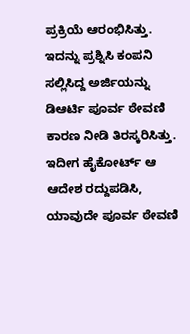ಪ್ರಕ್ರಿಯೆ ಆರಂಭಿಸಿತ್ತು. ಇದನ್ನು ಪ್ರಶ್ನಿಸಿ ಕಂಪನಿ ಸಲ್ಲಿಸಿದ್ದ ಅರ್ಜಿಯನ್ನು ಡಿಆರ್ಟಿ ಪೂರ್ವ ಠೇವಣಿ ಕಾರಣ ನೀಡಿ ತಿರಸ್ಕರಿಸಿತ್ತು. ಇದೀಗ ಹೈಕೋರ್ಟ್ ಆ ಆದೇಶ ರದ್ದುಪಡಿಸಿ, ಯಾವುದೇ ಪೂರ್ವ ಠೇವಣಿ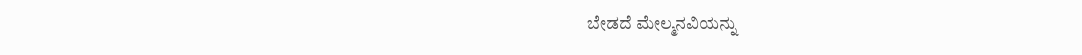ಬೇಡದೆ ಮೇಲ್ಮನವಿಯನ್ನು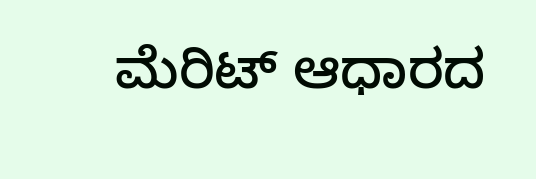ಮೆರಿಟ್ ಆಧಾರದ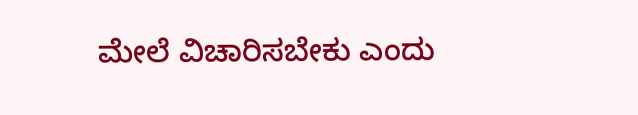ಮೇಲೆ ವಿಚಾರಿಸಬೇಕು ಎಂದು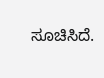ಸೂಚಿಸಿದೆ.